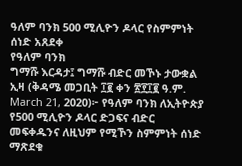ዓለም ባንክ 500 ሚሊዮን ዶላር የስምምነት ሰነድ አጸደቀ
የዓለም ባንክ
ግማሹ እርዳታ፤ ግማሹ ብድር መኾኑ ታውቋል
ኢዛ (ቅዳሜ መጋቢት ፲፪ ቀን ፳፻፲፪ ዓ.ም. March 21, 2020)፦ የዓለም ባንክ ለኢትዮጵያ የ500 ሚሊዮን ዶላር ድጋፍና ብድር መፍቀዱንና ለዚህም የሚኾን ስምምነት ሰነድ ማጽደቁ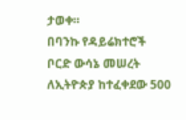ታወቀ።
በባንኩ የዳይሬክተሮች ቦርድ ውሳኔ መሠረት ለኢትዮጵያ ከተፈቀደው 500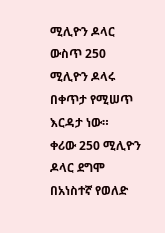ሚሊዮን ዶላር ውስጥ 250 ሚሊዮን ዶላሩ በቀጥታ የሚሠጥ እርዳታ ነው።
ቀሪው 250 ሚሊዮን ዶላር ደግሞ በአነስተኛ የወለድ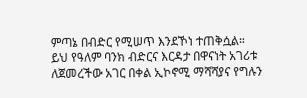ምጣኔ በብድር የሚሠጥ እንደኾነ ተጠቅሷል።
ይህ የዓለም ባንክ ብድርና እርዳታ በዋናነት አገሪቱ ለጀመረችው አገር በቀል ኢኮኖሚ ማሻሻያና የግሉን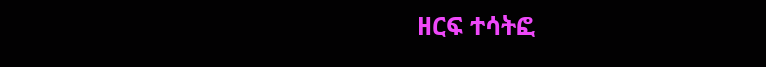ዘርፍ ተሳትፎ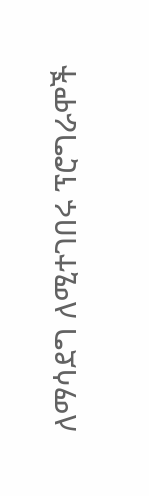ለማሳደግ ለሚተገበሩ ፕሮግራሞች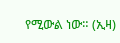የሚውል ነው። (ኢዛ)